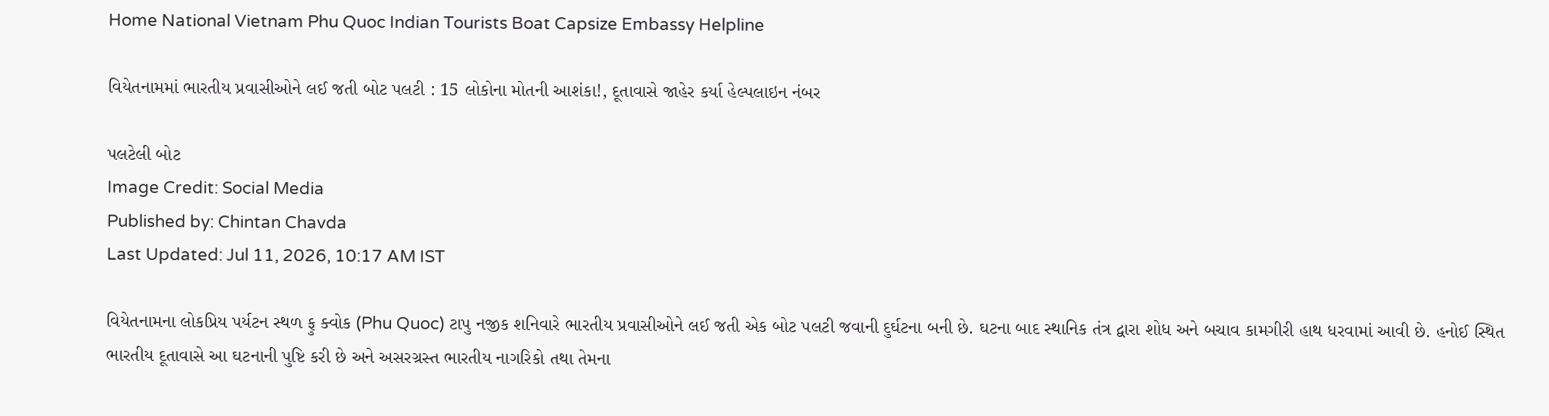Home National Vietnam Phu Quoc Indian Tourists Boat Capsize Embassy Helpline

વિયેતનામમાં ભારતીય પ્રવાસીઓને લઈ જતી બોટ પલટી : 15 લોકોના મોતની આશંકા!, દૂતાવાસે જાહેર કર્યા હેલ્પલાઇન નંબર

પલટેલી બોટ
Image Credit: Social Media
Published by: Chintan Chavda
Last Updated: Jul 11, 2026, 10:17 AM IST

વિયેતનામના લોકપ્રિય પર્યટન સ્થળ ફુ ક્વોક (Phu Quoc) ટાપુ નજીક શનિવારે ભારતીય પ્રવાસીઓને લઈ જતી એક બોટ પલટી જવાની દુર્ઘટના બની છે. ઘટના બાદ સ્થાનિક તંત્ર દ્વારા શોધ અને બચાવ કામગીરી હાથ ધરવામાં આવી છે. હનોઈ સ્થિત ભારતીય દૂતાવાસે આ ઘટનાની પુષ્ટિ કરી છે અને અસરગ્રસ્ત ભારતીય નાગરિકો તથા તેમના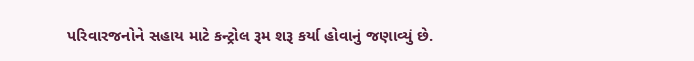પરિવારજનોને સહાય માટે કન્ટ્રોલ રૂમ શરૂ કર્યા હોવાનું જણાવ્યું છે.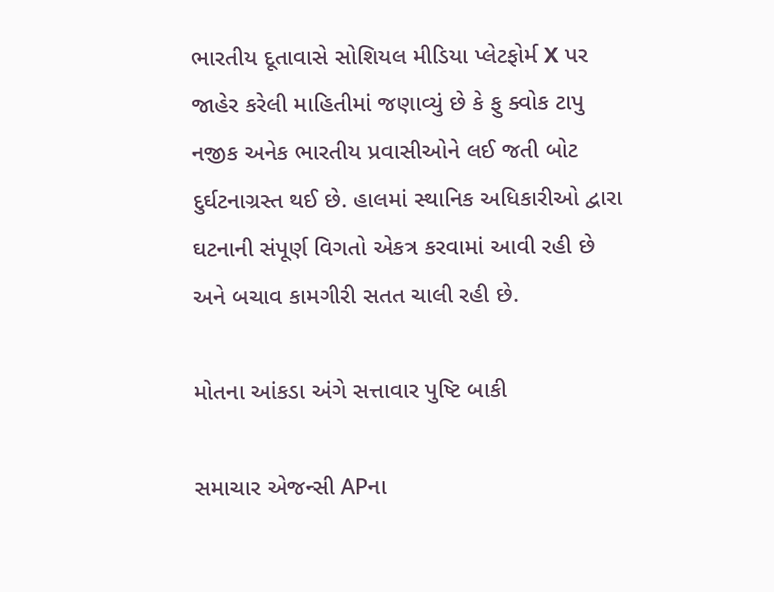ભારતીય દૂતાવાસે સોશિયલ મીડિયા પ્લેટફોર્મ X પર જાહેર કરેલી માહિતીમાં જણાવ્યું છે કે ફુ ક્વોક ટાપુ નજીક અનેક ભારતીય પ્રવાસીઓને લઈ જતી બોટ દુર્ઘટનાગ્રસ્ત થઈ છે. હાલમાં સ્થાનિક અધિકારીઓ દ્વારા ઘટનાની સંપૂર્ણ વિગતો એકત્ર કરવામાં આવી રહી છે અને બચાવ કામગીરી સતત ચાલી રહી છે.

મોતના આંકડા અંગે સત્તાવાર પુષ્ટિ બાકી

સમાચાર એજન્સી APના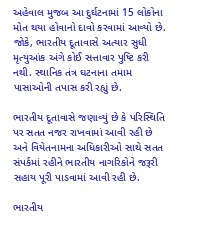અહેવાલ મુજબ આ દુર્ઘટનામાં 15 લોકોના મોત થયા હોવાનો દાવો કરવામાં આવ્યો છે. જોકે, ભારતીય દૂતાવાસે અત્યાર સુધી મૃત્યુઆંક અંગે કોઈ સત્તાવાર પુષ્ટિ કરી નથી. સ્થાનિક તંત્ર ઘટનાના તમામ પાસાઓની તપાસ કરી રહ્યું છે.

ભારતીય દૂતાવાસે જણાવ્યું છે કે પરિસ્થિતિ પર સતત નજર રાખવામાં આવી રહી છે અને વિયેતનામના અધિકારીઓ સાથે સતત સંપર્કમાં રહીને ભારતીય નાગરિકોને જરૂરી સહાય પૂરી પાડવામાં આવી રહી છે.

ભારતીય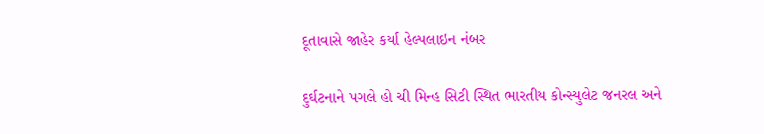દૂતાવાસે જાહેર કર્યા હેલ્પલાઇન નંબર

દુર્ઘટનાને પગલે હો ચી મિન્હ સિટી સ્થિત ભારતીય કોન્સ્યુલેટ જનરલ અને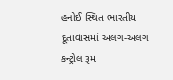હનોઈ સ્થિત ભારતીય દૂતાવાસમાં અલગ-અલગ કન્ટ્રોલ રૂમ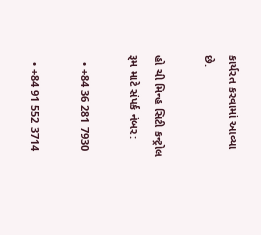કાર્યરત કરવામાં આવ્યા છે.

હો ચી મિન્હ સિટી કન્ટ્રોલ રૂમ માટે સંપર્ક નંબર:

  • +84 36 281 7930

  • +84 91 552 3714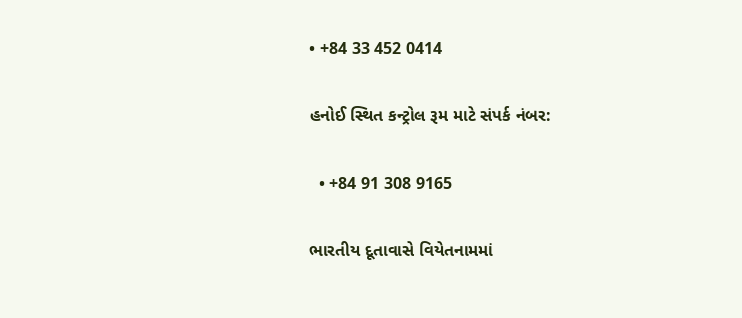• +84 33 452 0414

હનોઈ સ્થિત કન્ટ્રોલ રૂમ માટે સંપર્ક નંબર:

  • +84 91 308 9165

ભારતીય દૂતાવાસે વિયેતનામમાં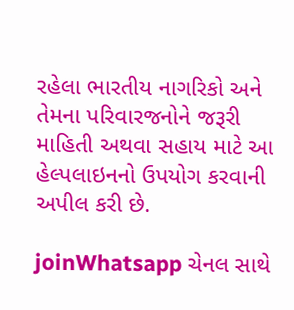રહેલા ભારતીય નાગરિકો અને તેમના પરિવારજનોને જરૂરી માહિતી અથવા સહાય માટે આ હેલ્પલાઇનનો ઉપયોગ કરવાની અપીલ કરી છે.

joinWhatsapp ચેનલ સાથે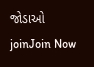જોડાઓ
joinJoin Now